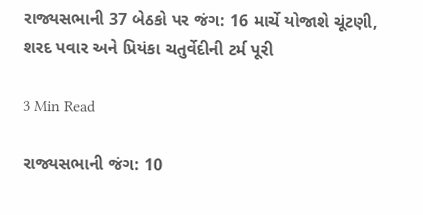રાજ્યસભાની 37 બેઠકો પર જંગ: 16 માર્ચે યોજાશે ચૂંટણી, શરદ પવાર અને પ્રિયંકા ચતુર્વેદીની ટર્મ પૂરી

3 Min Read

રાજ્યસભાની જંગ: 10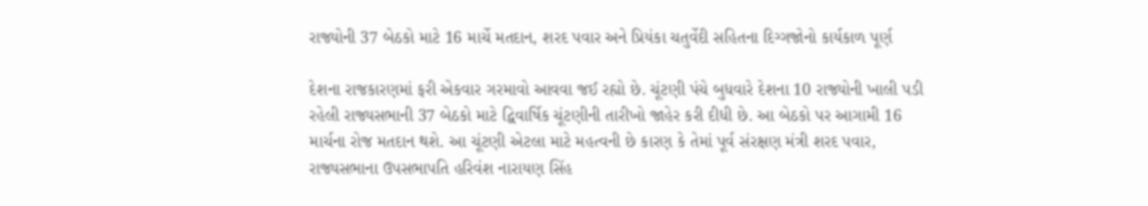રાજ્યોની 37 બેઠકો માટે 16 માર્ચે મતદાન, શરદ પવાર અને પ્રિયંકા ચતુર્વેદી સહિતના દિગ્ગજોનો કાર્યકાળ પૂર્ણ

દેશના રાજકારણમાં ફરી એકવાર ગરમાવો આવવા જઈ રહ્યો છે. ચૂંટણી પંચે બુધવારે દેશના 10 રાજ્યોની ખાલી પડી રહેલી રાજ્યસભાની 37 બેઠકો માટે દ્વિવાર્ષિક ચૂંટણીની તારીખો જાહેર કરી દીધી છે. આ બેઠકો પર આગામી 16 માર્ચના રોજ મતદાન થશે. આ ચૂંટણી એટલા માટે મહત્વની છે કારણ કે તેમાં પૂર્વ સંરક્ષણ મંત્રી શરદ પવાર, રાજ્યસભાના ઉપસભાપતિ હરિવંશ નારાયણ સિંહ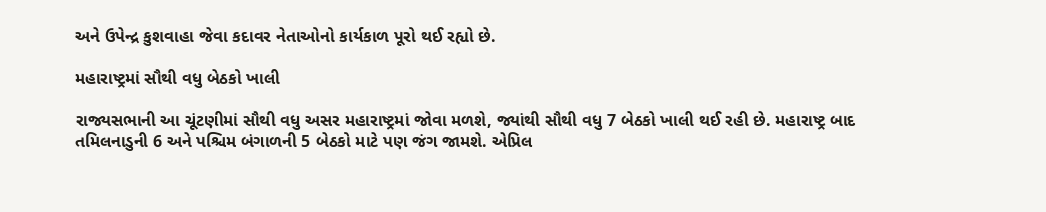અને ઉપેન્દ્ર કુશવાહા જેવા કદાવર નેતાઓનો કાર્યકાળ પૂરો થઈ રહ્યો છે.

મહારાષ્ટ્રમાં સૌથી વધુ બેઠકો ખાલી

રાજ્યસભાની આ ચૂંટણીમાં સૌથી વધુ અસર મહારાષ્ટ્રમાં જોવા મળશે, જ્યાંથી સૌથી વધુ 7 બેઠકો ખાલી થઈ રહી છે. મહારાષ્ટ્ર બાદ તમિલનાડુની 6 અને પશ્ચિમ બંગાળની 5 બેઠકો માટે પણ જંગ જામશે. એપ્રિલ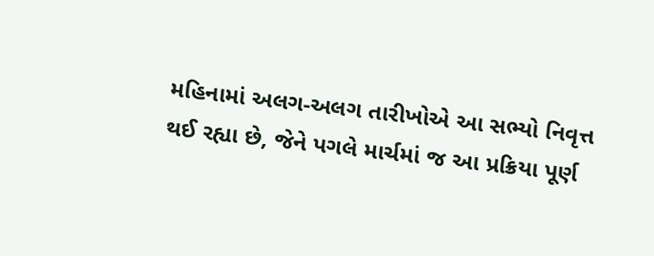મહિનામાં અલગ-અલગ તારીખોએ આ સભ્યો નિવૃત્ત થઈ રહ્યા છે, જેને પગલે માર્ચમાં જ આ પ્રક્રિયા પૂર્ણ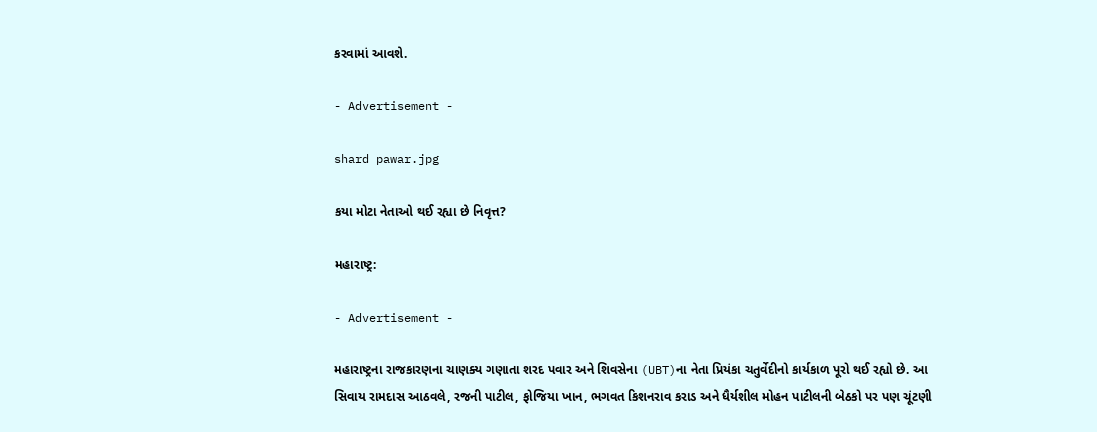કરવામાં આવશે.

- Advertisement -

shard pawar.jpg

કયા મોટા નેતાઓ થઈ રહ્યા છે નિવૃત્ત?

મહારાષ્ટ્ર:

- Advertisement -

મહારાષ્ટ્રના રાજકારણના ચાણક્ય ગણાતા શરદ પવાર અને શિવસેના (UBT)ના નેતા પ્રિયંકા ચતુર્વેદીનો કાર્યકાળ પૂરો થઈ રહ્યો છે. આ સિવાય રામદાસ આઠવલે, રજની પાટીલ, ફોજિયા ખાન, ભગવત કિશનરાવ કરાડ અને ધૈર્યશીલ મોહન પાટીલની બેઠકો પર પણ ચૂંટણી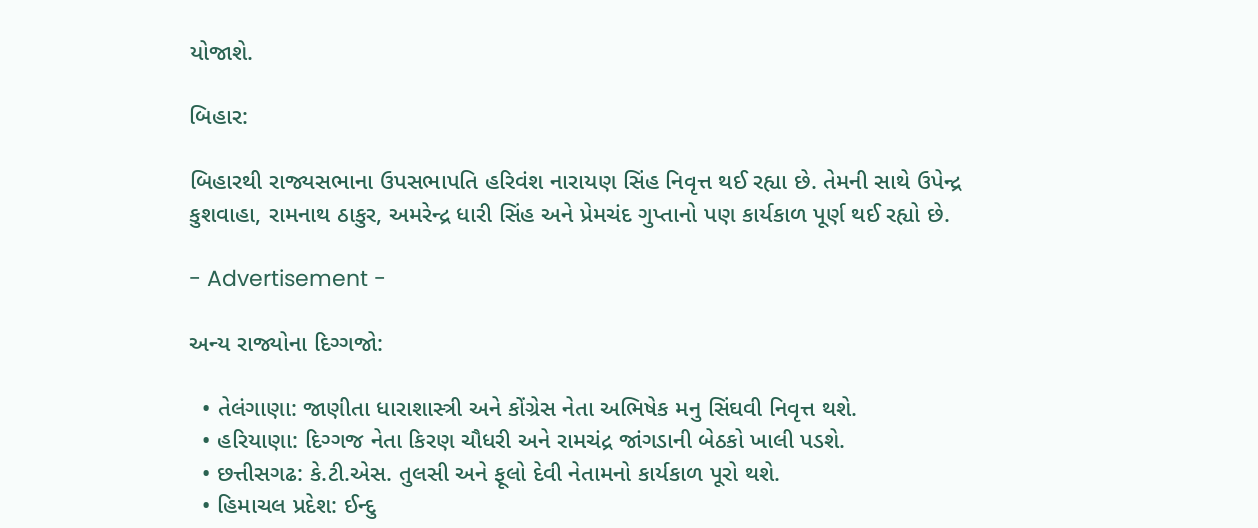યોજાશે.

બિહાર:

બિહારથી રાજ્યસભાના ઉપસભાપતિ હરિવંશ નારાયણ સિંહ નિવૃત્ત થઈ રહ્યા છે. તેમની સાથે ઉપેન્દ્ર કુશવાહા, રામનાથ ઠાકુર, અમરેન્દ્ર ધારી સિંહ અને પ્રેમચંદ ગુપ્તાનો પણ કાર્યકાળ પૂર્ણ થઈ રહ્યો છે.

- Advertisement -

અન્ય રાજ્યોના દિગ્ગજો:

  • તેલંગાણા: જાણીતા ધારાશાસ્ત્રી અને કોંગ્રેસ નેતા અભિષેક મનુ સિંઘવી નિવૃત્ત થશે.
  • હરિયાણા: દિગ્ગજ નેતા કિરણ ચૌધરી અને રામચંદ્ર જાંગડાની બેઠકો ખાલી પડશે.
  • છત્તીસગઢ: કે.ટી.એસ. તુલસી અને ફૂલો દેવી નેતામનો કાર્યકાળ પૂરો થશે.
  • હિમાચલ પ્રદેશ: ઈન્દુ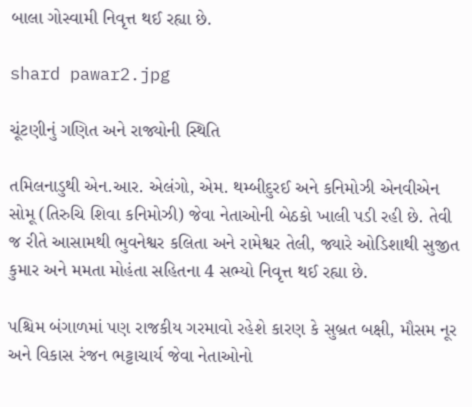બાલા ગોસ્વામી નિવૃત્ત થઈ રહ્યા છે.

shard pawar2.jpg

ચૂંટણીનું ગણિત અને રાજ્યોની સ્થિતિ

તમિલનાડુથી એન.આર. એલંગો, એમ. થમ્બીદુરઈ અને કનિમોઝી એનવીએન સોમૂ (તિરુચિ શિવા કનિમોઝી) જેવા નેતાઓની બેઠકો ખાલી પડી રહી છે. તેવી જ રીતે આસામથી ભુવનેશ્વર કલિતા અને રામેશ્વર તેલી, જ્યારે ઓડિશાથી સુજીત કુમાર અને મમતા મોહંતા સહિતના 4 સભ્યો નિવૃત્ત થઈ રહ્યા છે.

પશ્ચિમ બંગાળમાં પણ રાજકીય ગરમાવો રહેશે કારણ કે સુબ્રત બક્ષી, મૌસમ નૂર અને વિકાસ રંજન ભટ્ટાચાર્ય જેવા નેતાઓનો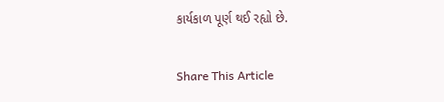કાર્યકાળ પૂર્ણ થઈ રહ્યો છે.

Share This Article